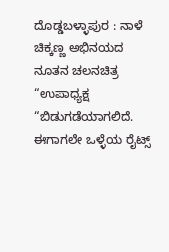ದೊಡ್ಡಬಳ್ಳಾಪುರ : ನಾಳೆ ಚಿಕ್ಕಣ್ಣ ಅಭಿನಯದ ನೂತನ ಚಲನಚಿತ್ರ “ಉಪಾಧ್ಯಕ್ಷ “ಬಿಡುಗಡೆಯಾಗಲಿದೆ. ಈಗಾಗಲೇ ಒಳ್ಳೆಯ ರೈಟ್ಸ್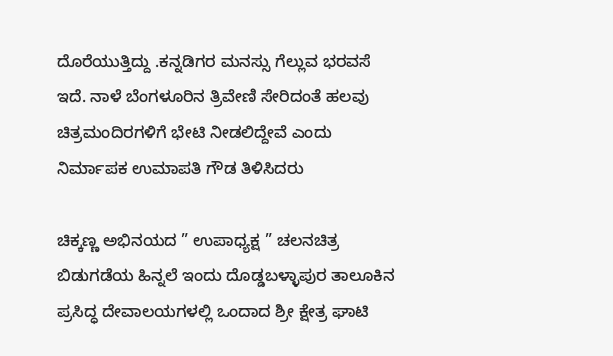ದೊರೆಯುತ್ತಿದ್ದು .ಕನ್ನಡಿಗರ ಮನಸ್ಸು ಗೆಲ್ಲುವ ಭರವಸೆ ಇದೆ. ನಾಳೆ ಬೆಂಗಳೂರಿನ ತ್ರಿವೇಣಿ ಸೇರಿದಂತೆ ಹಲವು ಚಿತ್ರಮಂದಿರಗಳಿಗೆ ಭೇಟಿ ನೀಡಲಿದ್ದೇವೆ ಎಂದು ನಿರ್ಮಾಪಕ ಉಮಾಪತಿ ಗೌಡ ತಿಳಿಸಿದರು

ಚಿಕ್ಕಣ್ಣ ಅಭಿನಯದ ” ಉಪಾಧ್ಯಕ್ಷ ” ಚಲನಚಿತ್ರ ಬಿಡುಗಡೆಯ ಹಿನ್ನಲೆ ಇಂದು ದೊಡ್ಡಬಳ್ಳಾಪುರ ತಾಲೂಕಿನ ಪ್ರಸಿದ್ಧ ದೇವಾಲಯಗಳಲ್ಲಿ ಒಂದಾದ ಶ್ರೀ ಕ್ಷೇತ್ರ ಘಾಟಿ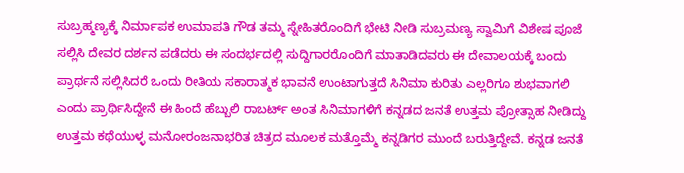ಸುಬ್ರಹ್ಮಣ್ಯಕ್ಕೆ ನಿರ್ಮಾಪಕ ಉಮಾಪತಿ ಗೌಡ ತಮ್ಮ ಸ್ನೇಹಿತರೊಂದಿಗೆ ಭೇಟಿ ನೀಡಿ ಸುಬ್ರಮಣ್ಯ ಸ್ವಾಮಿಗೆ ವಿಶೇಷ ಪೂಜೆ ಸಲ್ಲಿಸಿ ದೇವರ ದರ್ಶನ ಪಡೆದರು ಈ ಸಂದರ್ಭದಲ್ಲಿ ಸುದ್ದಿಗಾರರೊಂದಿಗೆ ಮಾತಾಡಿದವರು ಈ ದೇವಾಲಯಕ್ಕೆ ಬಂದು ಪ್ರಾರ್ಥನೆ ಸಲ್ಲಿಸಿದರೆ ಒಂದು ರೀತಿಯ ಸಕಾರಾತ್ಮಕ ಭಾವನೆ ಉಂಟಾಗುತ್ತದೆ ಸಿನಿಮಾ ಕುರಿತು ಎಲ್ಲರಿಗೂ ಶುಭವಾಗಲಿ ಎಂದು ಪ್ರಾರ್ಥಿಸಿದ್ದೇನೆ ಈ ಹಿಂದೆ ಹೆಬ್ಬುಲಿ ರಾಬರ್ಟ್ ಅಂತ ಸಿನಿಮಾಗಳಿಗೆ ಕನ್ನಡದ ಜನತೆ ಉತ್ತಮ ಪ್ರೋತ್ಸಾಹ ನೀಡಿದ್ದು ಉತ್ತಮ ಕಥೆಯುಳ್ಳ ಮನೋರಂಜನಾಭರಿತ ಚಿತ್ರದ ಮೂಲಕ ಮತ್ತೊಮ್ಮೆ ಕನ್ನಡಿಗರ ಮುಂದೆ ಬರುತ್ತಿದ್ದೇವೆ. ಕನ್ನಡ ಜನತೆ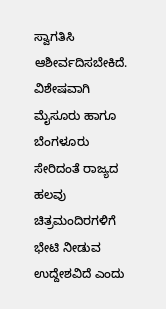ಸ್ವಾಗತಿಸಿ ಆಶೀರ್ವದಿಸಬೇಕಿದೆ. ವಿಶೇಷವಾಗಿ ಮೈಸೂರು ಹಾಗೂ ಬೆಂಗಳೂರು ಸೇರಿದಂತೆ ರಾಜ್ಯದ ಹಲವು ಚಿತ್ರಮಂದಿರಗಳಿಗೆ ಭೇಟಿ ನೀಡುವ ಉದ್ದೇಶವಿದೆ ಎಂದು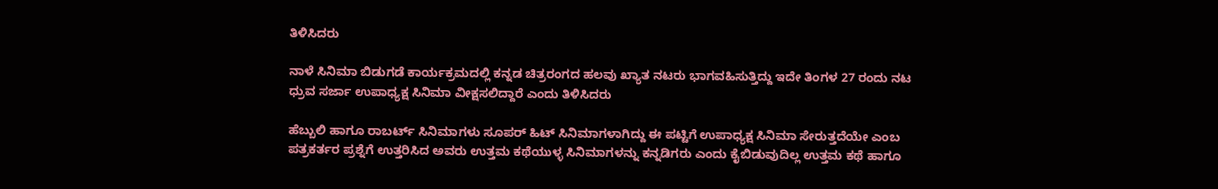ತಿಳಿಸಿದರು

ನಾಳೆ ಸಿನಿಮಾ ಬಿಡುಗಡೆ ಕಾರ್ಯಕ್ರಮದಲ್ಲಿ ಕನ್ನಡ ಚಿತ್ರರಂಗದ ಹಲವು ಖ್ಯಾತ ನಟರು ಭಾಗವಹಿಸುತ್ತಿದ್ದು ಇದೇ ತಿಂಗಳ 27 ರಂದು ನಟ ಧ್ರುವ ಸರ್ಜಾ ಉಪಾಧ್ಯಕ್ಷ ಸಿನಿಮಾ ವೀಕ್ಷಸಲಿದ್ದಾರೆ ಎಂದು ತಿಳಿಸಿದರು

ಹೆಬ್ಬುಲಿ ಹಾಗೂ ರಾಬರ್ಟ್ ಸಿನಿಮಾಗಳು ಸೂಪರ್ ಹಿಟ್ ಸಿನಿಮಾಗಳಾಗಿದ್ದು ಈ ಪಟ್ಟಿಗೆ ಉಪಾಧ್ಯಕ್ಷ ಸಿನಿಮಾ ಸೇರುತ್ತದೆಯೇ ಎಂಬ ಪತ್ರಕರ್ತರ ಪ್ರಶ್ನೆಗೆ ಉತ್ತರಿಸಿದ ಅವರು ಉತ್ತಮ ಕಥೆಯುಳ್ಳ ಸಿನಿಮಾಗಳನ್ನು ಕನ್ನಡಿಗರು ಎಂದು ಕೈಬಿಡುವುದಿಲ್ಲ ಉತ್ತಮ ಕಥೆ ಹಾಗೂ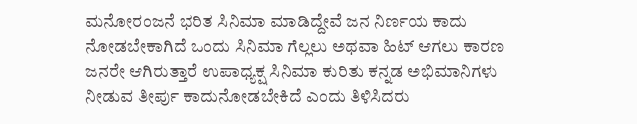ಮನೋರಂಜನೆ ಭರಿತ ಸಿನಿಮಾ ಮಾಡಿದ್ದೇವೆ ಜನ ನಿರ್ಣಯ ಕಾದು ನೋಡಬೇಕಾಗಿದೆ ಒಂದು ಸಿನಿಮಾ ಗೆಲ್ಲಲು ಅಥವಾ ಹಿಟ್ ಆಗಲು ಕಾರಣ ಜನರೇ ಆಗಿರುತ್ತಾರೆ ಉಪಾಧ್ಯಕ್ಷ ಸಿನಿಮಾ ಕುರಿತು ಕನ್ನಡ ಅಭಿಮಾನಿಗಳು ನೀಡುವ ತೀರ್ಪು ಕಾದುನೋಡಬೇಕಿದೆ ಎಂದು ತಿಳಿಸಿದರು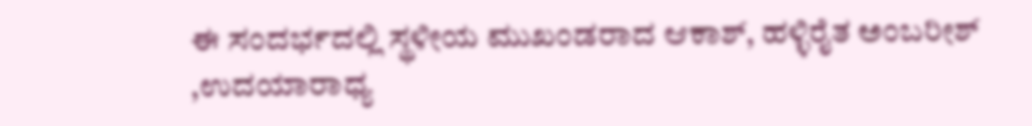ಈ ಸಂದರ್ಭದಲ್ಲಿ ಸ್ಥಳೀಯ ಮುಖಂಡರಾದ ಆಕಾಶ್, ಹಳ್ಳಿರೈತ ಅಂಬರೀಶ್ ,ಉದಯಾರಾಧ್ಯ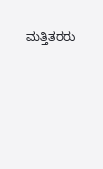ಮತ್ತಿತರರು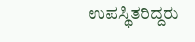ಉಪಸ್ಥಿತರಿದ್ದರು